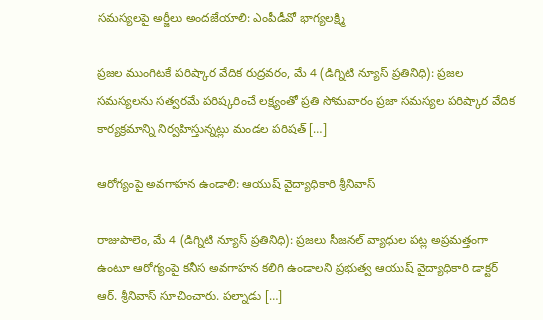సమస్యలపై అర్జీలు అందజేయాలి: ఎంపీడీవో భాగ్యలక్ష్మి

ప్రజల ముంగిటకే పరిష్కార వేదిక రుద్రవరం, మే 4 (డిగ్నిటి న్యూస్ ప్రతినిధి): ప్రజల సమస్యలను సత్వరమే పరిష్కరించే లక్ష్యంతో ప్రతి సోమవారం ప్రజా సమస్యల పరిష్కార వేదిక కార్యక్రమాన్ని నిర్వహిస్తున్నట్లు మండల పరిషత్ […]

ఆరోగ్యంపై అవగాహన ఉండాలి: ఆయుష్ వైద్యాధికారి శ్రీనివాస్

రాజుపాలెం, మే 4 (డిగ్నిటి న్యూస్ ప్రతినిధి): ప్రజలు సీజనల్ వ్యాధుల పట్ల అప్రమత్తంగా ఉంటూ ఆరోగ్యంపై కనీస అవగాహన కలిగి ఉండాలని ప్రభుత్వ ఆయుష్ వైద్యాధికారి డాక్టర్ ఆర్. శ్రీనివాస్ సూచించారు. పల్నాడు […]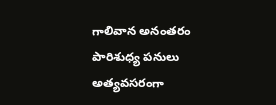గాలివాన అనంతరం పారిశుధ్య పనులు అత్యవసరంగా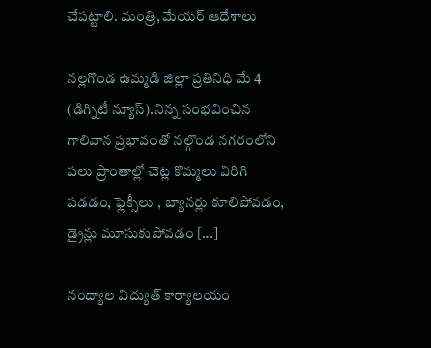చేపట్టాలి. మంత్రి, మేయర్ ఆదేశాలు

నల్లగొండ ఉమ్మడి జిల్లా ప్రతినిధి మే 4 (డిగ్నిటీ న్యూస్).నిన్న సంభవించిన గాలివాన ప్రభావంతో నల్గొండ నగరంలోని పలు ప్రాంతాల్లో చెట్ల కొమ్మలు విరిగి పడడం, ఫ్లెక్సీలు , బ్యానర్లు కూలిపోవడం, డ్రైన్లు మూసుకుపోవడం […]

నంద్యాల విద్యుత్ కార్యాలయం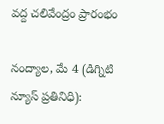వద్ద చలివేంద్రం ప్రారంభం

నంద్యాల, మే 4 (డిగ్నిటి న్యూస్ ప్రతినిధి):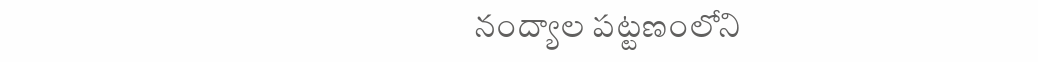నంద్యాల పట్టణంలోని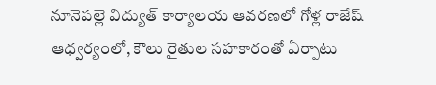నూనెపల్లె విద్యుత్ కార్యాలయ ఆవరణలో గోళ్ల రాజేష్ ఆధ్వర్యంలో, కౌలు రైతుల సహకారంతో ఏర్పాటు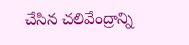చేసిన చలివేంద్రాన్ని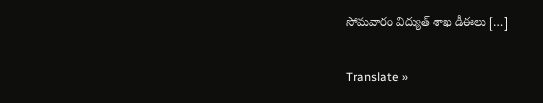సోమవారం విద్యుత్ శాఖ డీఈలు […]

Translate »